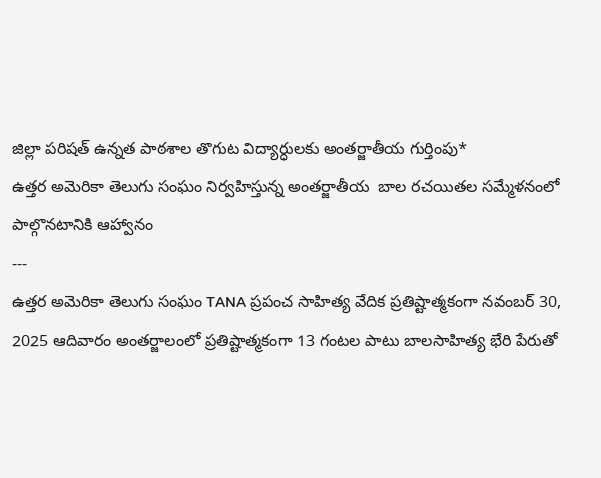జిల్లా పరిషత్ ఉన్నత పాఠశాల తొగుట విద్యార్ధులకు అంతర్జాతీయ గుర్తింపు*
ఉత్తర అమెరికా తెలుగు సంఘం నిర్వహిస్తున్న అంతర్జాతీయ  బాల రచయితల సమ్మేళనంలో పాల్గొనటానికి ఆహ్వానం
---
ఉత్తర అమెరికా తెలుగు సంఘం TANA ప్రపంచ సాహిత్య వేదిక ప్రతిష్టాత్మకంగా నవంబర్ 30, 2025 ఆదివారం అంతర్జాలంలో ప్రతిష్టాత్మకంగా 13 గంటల పాటు బాలసాహిత్య భేరి పేరుతో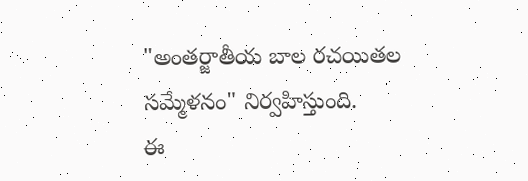"అంతర్జాతీయ బాల రచయితల సమ్మేళనం" నిర్వహిస్తుంది.
ఈ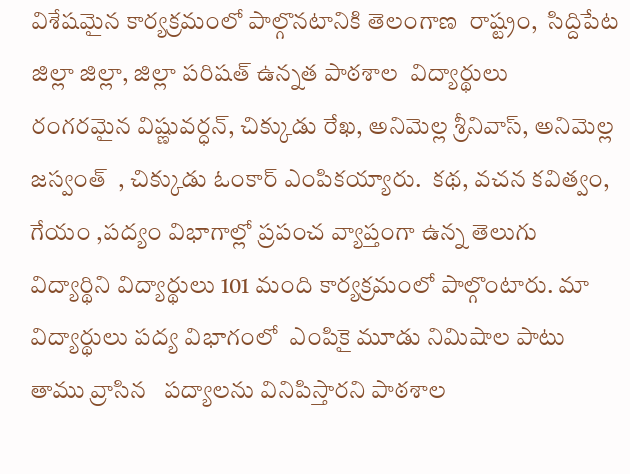విశేషమైన కార్యక్రమంలో పాల్గొనటానికి తెలంగాణ  రాష్ట్రం,  సిద్దిపేట జిల్లా జిల్లా, జిల్లా పరిషత్ ఉన్నత పాఠశాల  విద్యార్థులు   రంగరమైన విష్ణువర్ధన్, చిక్కుడు రేఖ, అనిమెల్ల శ్రీనివాస్, అనిమెల్ల జస్వంత్  , చిక్కుడు ఓంకార్ ఎంపికయ్యారు.  కథ, వచన కవిత్వం, గేయం ,పద్యం విభాగాల్లో ప్రపంచ వ్యాప్తంగా ఉన్న తెలుగు విద్యార్థిని విద్యార్థులు 101 మంది కార్యక్రమంలో పాల్గొంటారు. మా విద్యార్థులు పద్య విభాగంలో  ఎంపికై మూడు నిమిషాల పాటు  తాము వ్రాసిన   పద్యాలను వినిపిస్తారని పాఠశాల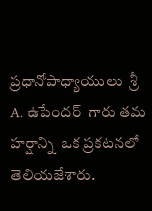ప్రధానోపాధ్యాయులు  శ్రీ A. ఉపేందర్  గారు తమ హర్షాన్ని  ఒక ప్రకటనలో తెలియజేశారు.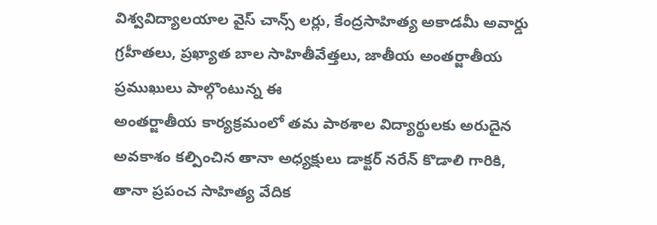విశ్వవిద్యాలయాల వైస్ చాన్స్ లర్లు, కేంద్రసాహిత్య అకాడమీ అవార్డు గ్రహీతలు, ప్రఖ్యాత బాల సాహితీవేత్తలు, జాతీయ అంతర్జాతీయ ప్రముఖులు పాల్గొంటున్న ఈ
అంతర్జాతీయ కార్యక్రమంలో తమ పాఠశాల విద్యార్థులకు అరుదైన అవకాశం కల్పించిన తానా అధ్యక్షులు డాక్టర్ నరేన్ కొడాలి గారికి, తానా ప్రపంచ సాహిత్య వేదిక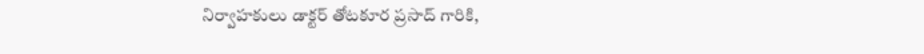నిర్వాహకులు డాక్టర్ తోటకూర ప్రసాద్ గారికి,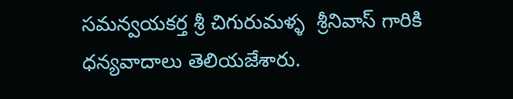సమన్వయకర్త శ్రీ చిగురుమళ్ళ  శ్రీనివాస్ గారికి ధన్యవాదాలు తెలియజేశారు.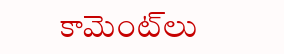కామెంట్‌లు